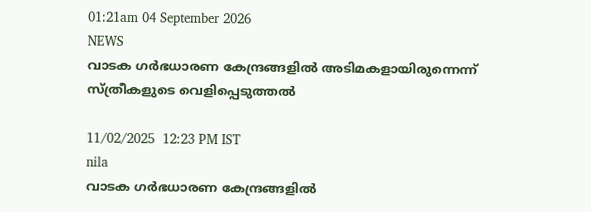01:21am 04 September 2026
NEWS
വാടക ഗർഭധാരണ കേന്ദ്രങ്ങളിൽ അടിമകളായിരുന്നെന്ന് സ്ത്രീകളുടെ വെളിപ്പെടുത്തൽ

11/02/2025  12:23 PM IST
nila
വാടക ഗർഭധാരണ കേന്ദ്രങ്ങളിൽ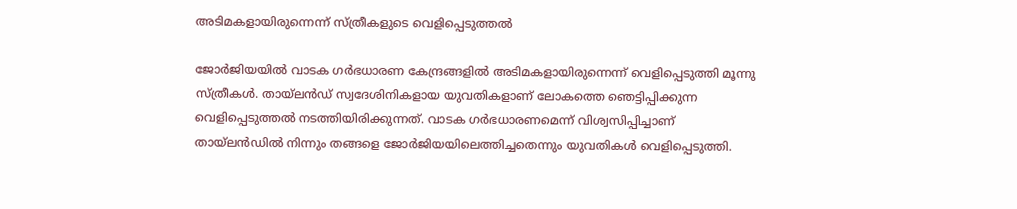അടിമകളായിരുന്നെന്ന് സ്ത്രീകളുടെ വെളിപ്പെടുത്തൽ

ജോർജിയയിൽ വാടക ഗർഭധാരണ കേന്ദ്രങ്ങളിൽ അടിമകളായിരുന്നെന്ന് വെളിപ്പെടുത്തി മൂന്നു സ്ത്രീകൾ. തായ്ലൻഡ് സ്വദേശിനികളായ യുവതികളാണ് ലോകത്തെ ഞെട്ടിപ്പിക്കുന്ന വെളിപ്പെടുത്തൽ നടത്തിയിരിക്കുന്നത്. വാടക ഗർഭധാരണമെന്ന് വിശ്വസിപ്പിച്ചാണ് തായ്ലൻഡിൽ നിന്നും തങ്ങളെ ജോർജിയയിലെത്തിച്ചതെന്നും യുവതികൾ വെളിപ്പെടുത്തി.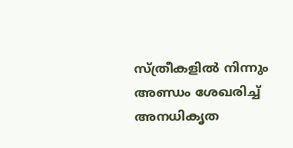സ്ത്രീകളിൽ നിന്നും അണ്ഡം ശേഖരിച്ച് അനധികൃത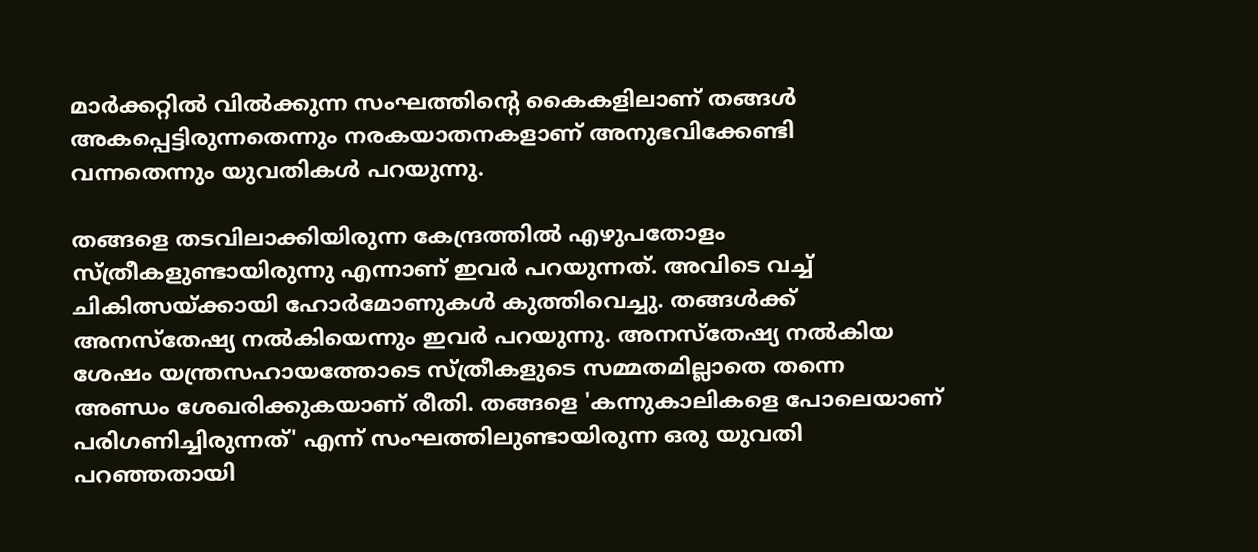മാർക്കറ്റിൽ വിൽക്കുന്ന സംഘത്തിന്റെ കൈകളിലാണ് തങ്ങൾ അകപ്പെട്ടിരുന്നതെന്നും നരകയാതനകളാണ് അനുഭവിക്കേണ്ടി വന്നതെന്നും യുവതികൾ പറയുന്നു.

തങ്ങളെ തടവിലാക്കിയിരുന്ന കേന്ദ്രത്തിൽ എഴുപതോളം സ്ത്രീകളുണ്ടായിരുന്നു എന്നാണ് ഇവർ പറയുന്നത്. അവിടെ വച്ച് ചികിത്സയ്ക്കായി ഹോർമോണുകൾ കുത്തിവെച്ചു. തങ്ങൾക്ക് അനസ്തേഷ്യ നൽകിയെന്നും ഇവർ പറയുന്നു. അനസ്തേഷ്യ നൽകിയ ശേഷം യന്ത്രസഹായത്തോടെ സ്ത്രീകളുടെ സമ്മതമില്ലാതെ തന്നെ അണ്ഡം ശേഖരിക്കുകയാണ് രീതി. തങ്ങളെ 'കന്നുകാലികളെ പോലെയാണ് പരിഗണിച്ചിരുന്നത്' എന്ന് സംഘത്തിലുണ്ടായിരുന്ന ഒരു യുവതി പറഞ്ഞതായി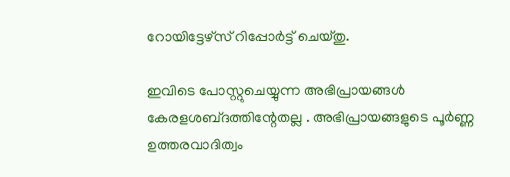റോയിട്ടേഴ്സ് റിപ്പോർട്ട് ചെയ്തു.

ഇവിടെ പോസ്റ്റുചെയ്യുന്ന അഭിപ്രായങ്ങള്‍ കേരളശബ്‌ദത്തിന്റേതല്ല . അഭിപ്രായങ്ങളുടെ പൂര്‍ണ്ണ ഉത്തരവാദിത്വം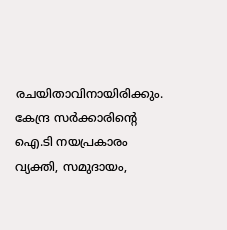രചയിതാവിനായിരിക്കും. കേന്ദ്ര സർക്കാരിന്റെ ഐ.ടി നയപ്രകാരം വ്യക്തി, സമുദായം,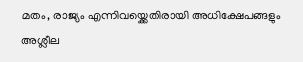മതം, രാജ്യം എന്നിവയ്ക്കെതിരായി അധിക്ഷേപങ്ങളും അശ്ലീല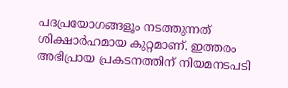പദപ്രയോഗങ്ങളൂം നടത്തുന്നത് ശിക്ഷാര്‍ഹമായ കുറ്റമാണ്. ഇത്തരം അഭിപ്രായ പ്രകടനത്തിന് നിയമനടപടി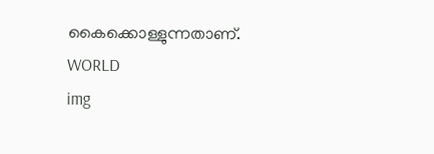കൈക്കൊള്ളുന്നതാണ്.
WORLD
img